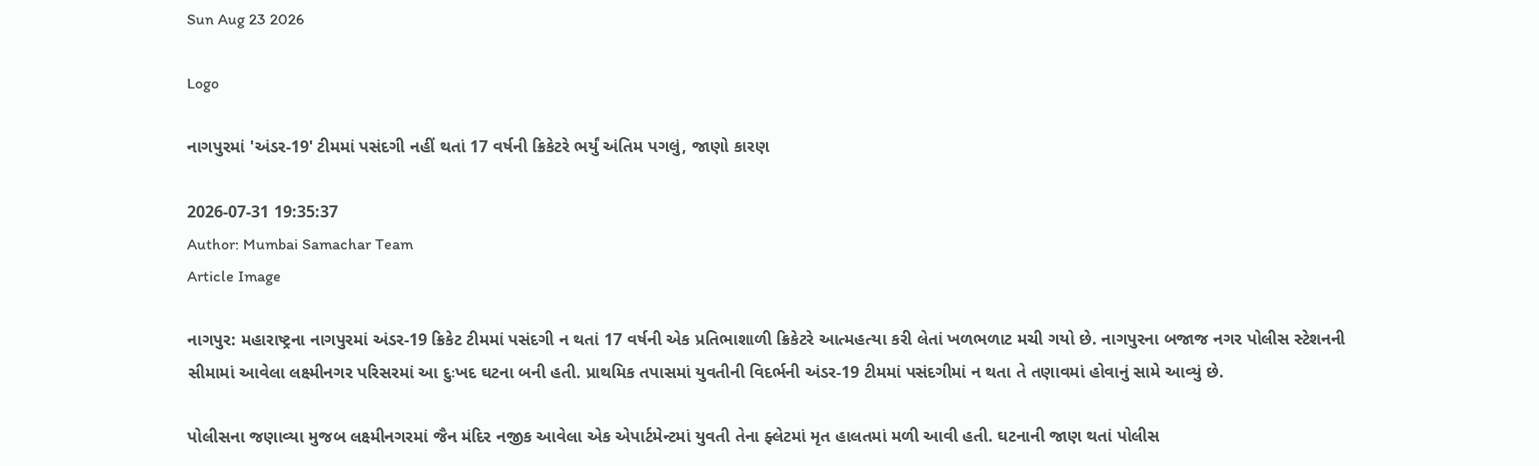Sun Aug 23 2026

Logo

નાગપુરમાં 'અંડર-19' ટીમમાં પસંદગી નહીં થતાં 17 વર્ષની ક્રિકેટરે ભર્યું અંતિમ પગલું, જાણો કારણ

2026-07-31 19:35:37
Author: Mumbai Samachar Team
Article Image

નાગપુર: મહારાષ્ટ્રના નાગપુરમાં અંડર-19 ક્રિકેટ ટીમમાં પસંદગી ન થતાં 17 વર્ષની એક પ્રતિભાશાળી ક્રિકેટરે આત્મહત્યા કરી લેતાં ખળભળાટ મચી ગયો છે. નાગપુરના બજાજ નગર પોલીસ સ્ટેશનની સીમામાં આવેલા લક્ષ્મીનગર પરિસરમાં આ દુઃખદ ઘટના બની હતી. પ્રાથમિક તપાસમાં યુવતીની વિદર્ભની અંડર-19 ટીમમાં પસંદગીમાં ન થતા તે તણાવમાં હોવાનું સામે આવ્યું છે.

પોલીસના જણાવ્યા મુજબ લક્ષ્મીનગરમાં જૈન મંદિર નજીક આવેલા એક એપાર્ટમેન્ટમાં યુવતી તેના ફ્લેટમાં મૃત હાલતમાં મળી આવી હતી. ઘટનાની જાણ થતાં પોલીસ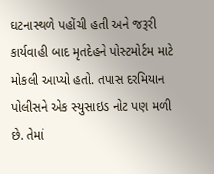ઘટનાસ્થળે પહોંચી હતી અને જરૂરી કાર્યવાહી બાદ મૃતદેહને પોસ્ટમોર્ટમ માટે મોકલી આપ્યો હતો. તપાસ દરમિયાન પોલીસને એક સ્યુસાઇડ નોટ પણ મળી છે. તેમાં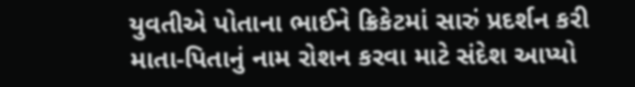યુવતીએ પોતાના ભાઈને ક્રિકેટમાં સારું પ્રદર્શન કરી માતા-પિતાનું નામ રોશન કરવા માટે સંદેશ આપ્યો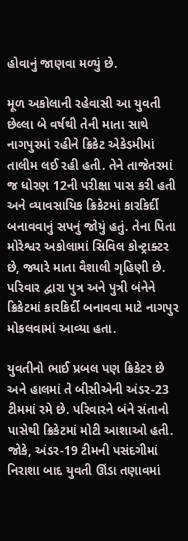હોવાનું જાણવા મળ્યું છે.

મૂળ અકોલાની રહેવાસી આ યુવતી છેલ્લા બે વર્ષથી તેની માતા સાથે નાગપુરમાં રહીને ક્રિકેટ એકેડમીમાં તાલીમ લઈ રહી હતી. તેને તાજેતરમાં જ ધોરણ 12ની પરીક્ષા પાસ કરી હતી અને વ્યાવસાયિક ક્રિકેટમાં કારકિર્દી બનાવવાનું સપનું જોયું હતું. તેના પિતા મોરેશ્વર અકોલામાં સિવિલ કોન્ટ્રાક્ટર છે, જ્યારે માતા વૈશાલી ગૃહિણી છે. પરિવાર દ્વારા પુત્ર અને પુત્રી બંનેને ક્રિકેટમાં કારકિર્દી બનાવવા માટે નાગપુર મોકલવામાં આવ્યા હતા.

યુવતીનો ભાઈ પ્રબલ પણ ક્રિકેટર છે અને હાલમાં તે બીસીએની અંડર-23 ટીમમાં રમે છે. પરિવારને બંને સંતાનો પાસેથી ક્રિકેટમાં મોટી આશાઓ હતી. જોકે, અંડર-19 ટીમની પસંદગીમાં નિરાશા બાદ યુવતી ઊંડા તણાવમાં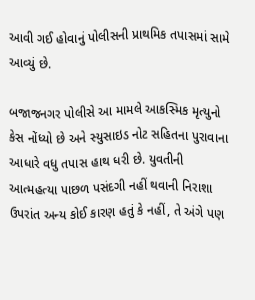આવી ગઈ હોવાનું પોલીસની પ્રાથમિક તપાસમાં સામે આવ્યું છે.

બજાજનગર પોલીસે આ મામલે આકસ્મિક મૃત્યુનો કેસ નોંધ્યો છે અને સ્યુસાઇડ નોટ સહિતના પુરાવાના આધારે વધુ તપાસ હાથ ધરી છે. યુવતીની આત્મહત્યા પાછળ પસંદગી નહીં થવાની નિરાશા ઉપરાંત અન્ય કોઈ કારણ હતું કે નહીં, તે અંગે પણ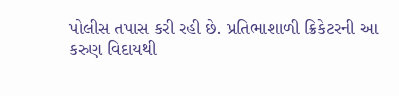પોલીસ તપાસ કરી રહી છે. પ્રતિભાશાળી ક્રિકેટરની આ કરુણ વિદાયથી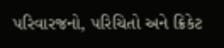પરિવારજનો, પરિચિતો અને ક્રિકેટ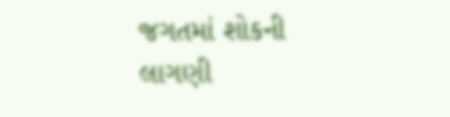જગતમાં શોકની લાગણી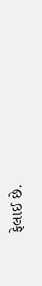ફેલાઈ છે.